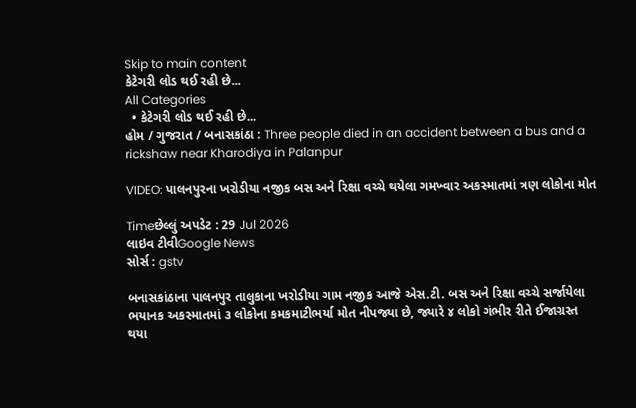Skip to main content
કેટેગરી લોડ થઈ રહી છે...
All Categories
  • કેટેગરી લોડ થઈ રહી છે...
હોમ / ગુજરાત / બનાસકાંઠા : Three people died in an accident between a bus and a rickshaw near Kharodiya in Palanpur

VIDEO: પાલનપુરના ખરોડીયા નજીક બસ અને રિક્ષા વચ્ચે થયેલા ગમખ્વાર અકસ્માતમાં ત્રણ લોકોના મોત

Timeછેલ્લું અપડેટ : 29 Jul 2026
લાઇવ ટીવીGoogle News
સોર્સ : gstv

બનાસકાંઠાના પાલનપુર તાલુકાના ખરોડીયા ગામ નજીક આજે એસ.ટી. બસ અને રિક્ષા વચ્ચે સર્જાયેલા ભયાનક અકસ્માતમાં ૩ લોકોના કમકમાટીભર્યા મોત નીપજ્યા છે, જ્યારે ૪ લોકો ગંભીર રીતે ઈજાગ્રસ્ત થયા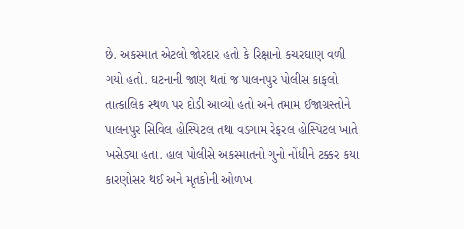છે. અકસ્માત એટલો જોરદાર હતો કે રિક્ષાનો કચરઘાણ વળી ગયો હતો. ઘટનાની જાણ થતાં જ પાલનપુર પોલીસ કાફલો તાત્કાલિક સ્થળ પર દોડી આવ્યો હતો અને તમામ ઈજાગ્રસ્તોને પાલનપુર સિવિલ હોસ્પિટલ તથા વડગામ રેફરલ હોસ્પિટલ ખાતે ખસેડ્યા હતા. હાલ પોલીસે અકસ્માતનો ગુનો નોંધીને ટક્કર કયા કારણોસર થઈ અને મૃતકોની ઓળખ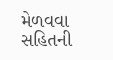મેળવવા સહિતની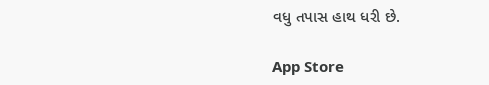વધુ તપાસ હાથ ધરી છે.

App Store